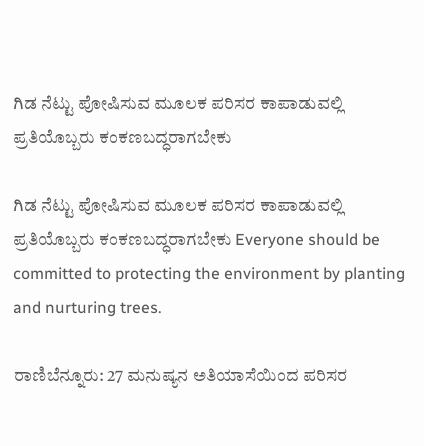ಗಿಡ ನೆಟ್ಟು ಪೋಷಿಸುವ ಮೂಲಕ ಪರಿಸರ ಕಾಪಾಡುವಲ್ಲಿ ಪ್ರತಿಯೊಬ್ಬರು ಕಂಕಣಬದ್ಧರಾಗಬೇಕು

ಗಿಡ ನೆಟ್ಟು ಪೋಷಿಸುವ ಮೂಲಕ ಪರಿಸರ ಕಾಪಾಡುವಲ್ಲಿ ಪ್ರತಿಯೊಬ್ಬರು ಕಂಕಣಬದ್ಧರಾಗಬೇಕು Everyone should be committed to protecting the environment by planting and nurturing trees.

ರಾಣಿಬೆನ್ನೂರು: 27 ಮನುಷ್ಯನ ಅತಿಯಾಸೆಯಿಂದ ಪರಿಸರ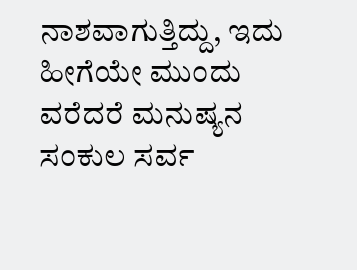ನಾಶವಾಗುತ್ತಿದ್ದು, ಇದು ಹೀಗೆಯೇ ಮುಂದು ವರೆದರೆ ಮನುಷ್ಯನ ಸಂಕುಲ ಸರ್ವ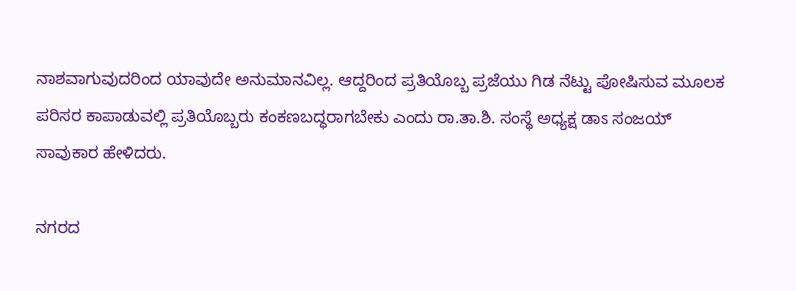ನಾಶವಾಗುವುದರಿಂದ ಯಾವುದೇ ಅನುಮಾನವಿಲ್ಲ. ಆದ್ದರಿಂದ ಪ್ರತಿಯೊಬ್ಬ ಪ್ರಜೆಯು ಗಿಡ ನೆಟ್ಟು ಪೋಷಿಸುವ ಮೂಲಕ ಪರಿಸರ ಕಾಪಾಡುವಲ್ಲಿ ಪ್ರತಿಯೊಬ್ಬರು ಕಂಕಣಬದ್ಧರಾಗಬೇಕು ಎಂದು ರಾ.ತಾ.ಶಿ. ಸಂಸ್ಥೆ ಅಧ್ಯಕ್ಷ ಡಾಽ ಸಂಜಯ್ ಸಾವುಕಾರ ಹೇಳಿದರು.

ನಗರದ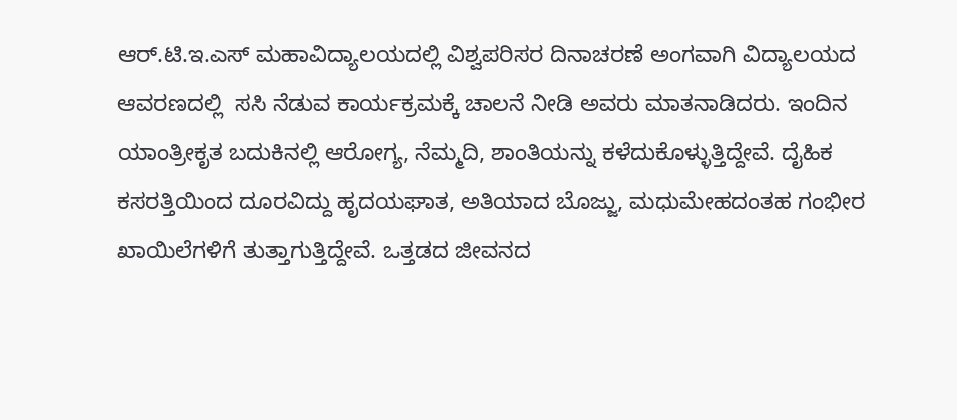ಆರ್‌.ಟಿ.ಇ.ಎಸ್ ಮಹಾವಿದ್ಯಾಲಯದಲ್ಲಿ ವಿಶ್ವಪರಿಸರ ದಿನಾಚರಣೆ ಅಂಗವಾಗಿ ವಿದ್ಯಾಲಯದ ಆವರಣದಲ್ಲಿ  ಸಸಿ ನೆಡುವ ಕಾರ್ಯಕ್ರಮಕ್ಕೆ ಚಾಲನೆ ನೀಡಿ ಅವರು ಮಾತನಾಡಿದರು. ಇಂದಿನ ಯಾಂತ್ರೀಕೃತ ಬದುಕಿನಲ್ಲಿ ಆರೋಗ್ಯ, ನೆಮ್ಮದಿ, ಶಾಂತಿಯನ್ನು ಕಳೆದುಕೊಳ್ಳುತ್ತಿದ್ದೇವೆ. ದೈಹಿಕ ಕಸರತ್ತಿಯಿಂದ ದೂರವಿದ್ದು ಹೃದಯಘಾತ, ಅತಿಯಾದ ಬೊಜ್ಜು, ಮಧುಮೇಹದಂತಹ ಗಂಭೀರ ಖಾಯಿಲೆಗಳಿಗೆ ತುತ್ತಾಗುತ್ತಿದ್ದೇವೆ. ಒತ್ತಡದ ಜೀವನದ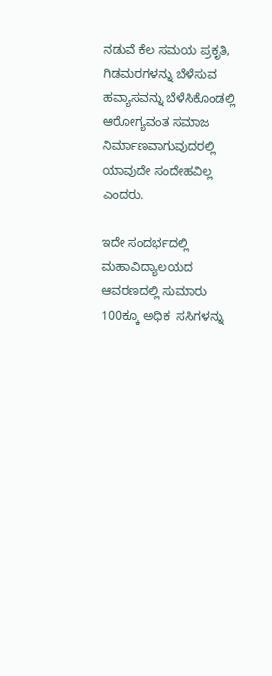ನಡುವೆ ಕೆಲ ಸಮಯ ಪ್ರಕೃತಿ, ಗಿಡಮರಗಳನ್ನು ಬೆಳೆಸುವ ಹವ್ಯಾಸವನ್ನು ಬೆಳೆಸಿಕೊಂಡಲ್ಲಿ ಆರೋಗ್ಯವಂತ ಸಮಾಜ ನಿರ್ಮಾಣವಾಗುವುದರಲ್ಲಿ ಯಾವುದೇ ಸಂದೇಹವಿಲ್ಲ ಎಂದರು.

ಇದೇ ಸಂದರ್ಭದಲ್ಲಿ ಮಹಾವಿದ್ಯಾಲಯದ ಆವರಣದಲ್ಲಿ ಸುಮಾರು 100ಕ್ಕೂ ಅಧಿಕ  ಸಸಿಗಳನ್ನು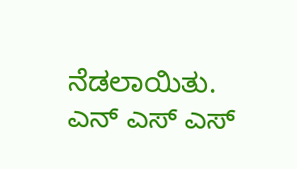ನೆಡಲಾಯಿತು. ಎನ್ ಎಸ್ ಎಸ್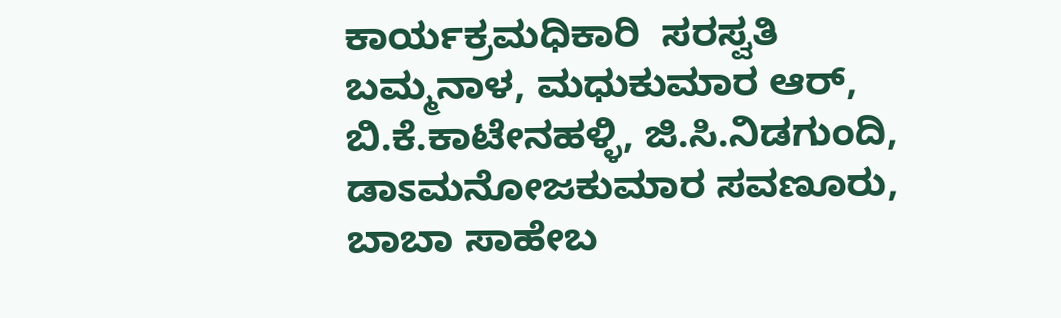ಕಾರ್ಯಕ್ರಮಧಿಕಾರಿ  ಸರಸ್ವತಿ ಬಮ್ಮನಾಳ, ಮಧುಕುಮಾರ ಆರ್, ಬಿ.ಕೆ.ಕಾಟೇನಹಳ್ಳಿ, ಜಿ.ಸಿ.ನಿಡಗುಂದಿ, ಡಾಽಮನೋಜಕುಮಾರ ಸವಣೂರು,  ಬಾಬಾ ಸಾಹೇಬ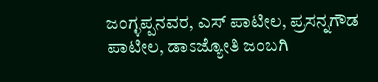ಜಂಗ್ಳಪ್ಪನವರ, ಎಸ್ ಪಾಟೀಲ, ಪ್ರಸನ್ನಗೌಡ ಪಾಟೀಲ, ಡಾಽಜ್ಯೋತಿ ಜಂಬಗಿ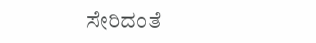ಸೇರಿದಂತೆ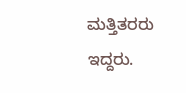ಮತ್ತಿತರರು ಇದ್ದರು.